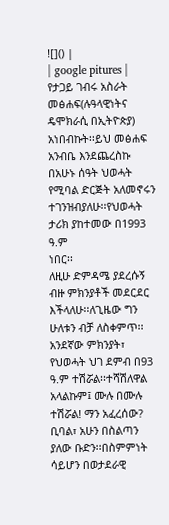![]() |
| google pitures |
የታጋይ ገብሩ አስራት መፅሐፍ(ሉዓላዊነትና ዴሞክራሲ በኢትዮጵያ) አነበብኩት፡፡ይህ መፅሐፍ
አንብቤ እንደጨረስኩ በአሁኑ ሰዓት ህወሓት የሚባል ድርጅት አለመኖሩን ተገንዝብያለሁ፡፡የህወሓት ታሪክ ያከተመው በ1993 ዓ.ም
ነበር፡፡
ለዚሁ ድምዳሜ ያደረሱኝ ብዙ ምክንያቶች መደርደር እችላለሁ፡፡ለጊዜው ግን ሁለቱን ብቻ ለስቀምጥ፡፡
አንደኛው ምክንያት፣ የህወሓት ህገ ደምብ በ93 ዓ.ም ተሽሯል፡፡ተሻሽለዋል አላልኩም፤ ሙሉ በሙሉ ተሽሯል! ማን አፈረሰው? ቢባል፣ አሁን በስልጣን
ያለው ቡድን፡፡በስምምነት ሳይሆን በወታደራዊ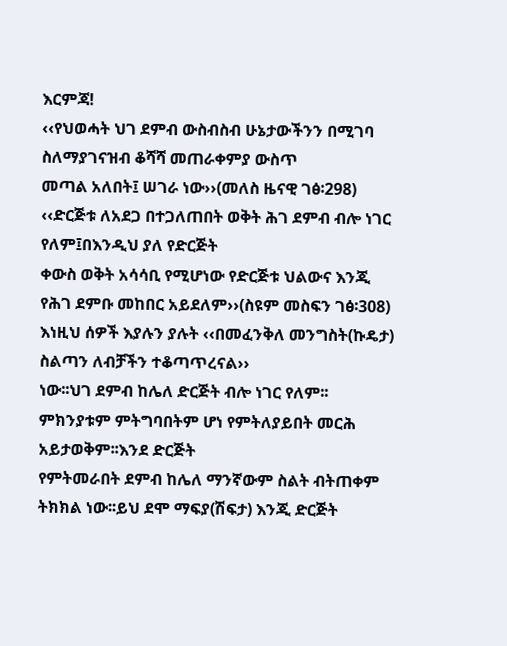እርምጃ!
‹‹የህወሓት ህገ ደምብ ውስብስብ ሁኔታውችንን በሚገባ ስለማያገናዝብ ቆሻሻ መጠራቀምያ ውስጥ
መጣል አለበት፤ ሠገራ ነው››(መለስ ዜናዊ ገፅ፡298)
‹‹ድርጅቱ ለአደጋ በተጋለጠበት ወቅት ሕገ ደምብ ብሎ ነገር የለም፤በእንዲህ ያለ የድርጅት
ቀውስ ወቅት አሳሳቢ የሚሆነው የድርጅቱ ህልውና እንጂ የሕገ ደምቡ መከበር አይደለም››(ስዩም መስፍን ገፅ፡308)
እነዚህ ሰዎች እያሉን ያሉት ‹‹በመፈንቅለ መንግስት(ኩዴታ) ስልጣን ለብቻችን ተቆጣጥረናል››
ነው፡፡ህገ ደምብ ከሌለ ድርጅት ብሎ ነገር የለም፡፡ምክንያቱም ምትግባበትም ሆነ የምትለያይበት መርሕ አይታወቅም፡፡እንደ ድርጅት
የምትመራበት ደምብ ከሌለ ማንኛውም ስልት ብትጠቀም ትክክል ነው፡፡ይህ ደሞ ማፍያ(ሽፍታ) እንጂ ድርጅት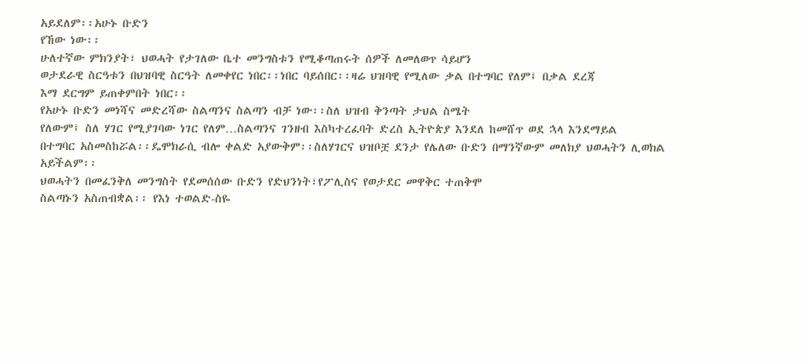አይደለም፡፡አሁኑ ቡድን
የኸው ነው፡፡
ሁለተኛው ምክንያት፣ ህወሓት የታገለው ቤተ መንግስቱን የሚቆጣጠሩት ሰዎች ለመለወጥ ሳይሆን
ወታደራዊ ስርዓቱን በህዝባዊ ስርዓት ለመቀየር ነበር፡፡ነበር ባይሰበር፡፡ዛሬ ህዝባዊ የሚለው ቃል በተግባር የለም፤ በቃል ደረጃ
እማ ደርግም ይጠቀምበት ነበር፡፡
የአሁኑ ቡድን መነሻና መድረሻው ስልጣንና ስልጣን ብቻ ነው፡፡ስለ ህዝብ ቅንጣት ታህል ስሜት
የለውም፤ ስለ ሃገር የሚያገባው ነገር የለም…ስልጣንና ገንዘብ እስካተረፈባት ድረስ ኢትዮጵያ እንደለ ከመሸጥ ወደ ኋላ እንደማይል
በተግባር አስመስከሯል፡፡ዴሞክራሲ ብሎ ቀልድ አያውቅም፡፡ስለሃገርና ህዝቦቿ ደንታ የሌለው ቡድን በማንኛውም መለክያ ህወሓትን ሊወክል
አይችልም፡፡
ህወሓትን በመፈንቅለ መንግስት የደመሰሰው ቡድን የድህንነት፣የፖሊስና የወታደር መዋቅር ተጠቅሞ
ስልጣኑን አስጠብቋል፡፡ የእነ ተወልድ-ስዬ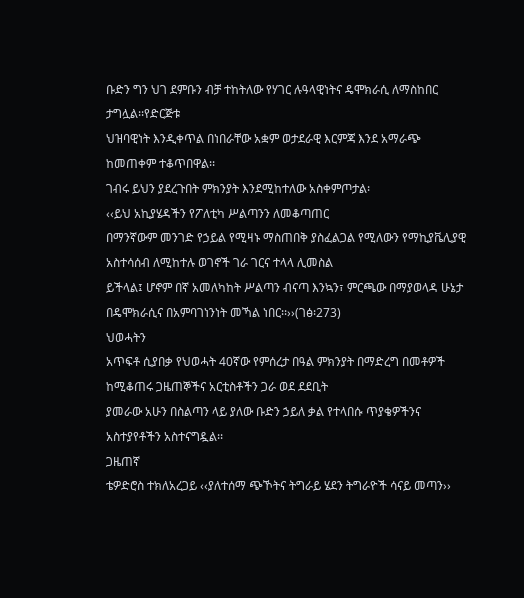ቡድን ግን ህገ ደምቡን ብቻ ተከትለው የሃገር ሉዓላዊነትና ዴሞክራሲ ለማስከበር ታግሏል፡፡የድርጅቱ
ህዝባዊነት እንዲቀጥል በነበራቸው አቋም ወታደራዊ እርምጃ እንደ አማራጭ ከመጠቀም ተቆጥበዋል፡፡
ገብሩ ይህን ያደረጉበት ምክንያት እንደሚከተለው አስቀምጦታል፡
‹‹ይህ አኪያሄዳችን የፖለቲካ ሥልጣንን ለመቆጣጠር
በማንኛውም መንገድ የኃይል የሚዛኑ ማስጠበቅ ያስፈልጋል የሚለውን የማኪያቬሊያዊ አስተሳሰብ ለሚከተሉ ወገኖች ገራ ገርና ተላላ ሊመስል
ይችላል፤ ሆኖም በኛ አመለካከት ሥልጣን ብናጣ እንኳን፣ ምርጫው በማያወላዳ ሁኔታ በዴሞክራሲና በአምባገነንነት መኻል ነበር፡፡››(ገፅ፡273)
ህወሓትን
አጥፍቶ ሲያበቃ የህወሓት 40ኛው የምሰረታ በዓል ምክንያት በማድረግ በመቶዎች ከሚቆጠሩ ጋዜጠኞችና አርቲስቶችን ጋራ ወደ ደደቢት
ያመራው አሁን በስልጣን ላይ ያለው ቡድን ኃይለ ቃል የተላበሱ ጥያቄዎችንና አስተያየቶችን አስተናግዷል፡፡
ጋዜጠኛ
ቴዎድሮስ ተክለአረጋይ ‹‹ያለተሰማ ጭኾትና ትግራይ ሄደን ትግራዮች ሳናይ መጣን››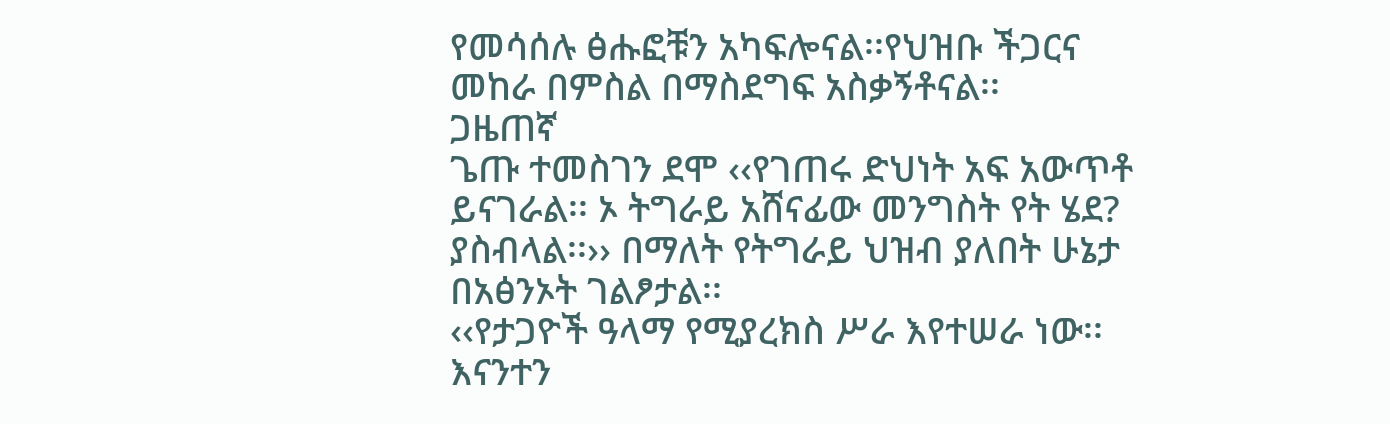የመሳሰሉ ፅሑፎቹን አካፍሎናል፡፡የህዝቡ ችጋርና
መከራ በምስል በማስደግፍ አስቃኝቶናል፡፡
ጋዜጠኛ
ጌጡ ተመስገን ደሞ ‹‹የገጠሩ ድህነት አፍ አውጥቶ ይናገራል፡፡ ኦ ትግራይ አሸናፊው መንግስት የት ሄደ? ያስብላል፡፡›› በማለት የትግራይ ህዝብ ያለበት ሁኔታ በአፅንኦት ገልፆታል፡፡
‹‹የታጋዮች ዓላማ የሚያረክስ ሥራ እየተሠራ ነው፡፡ እናንተን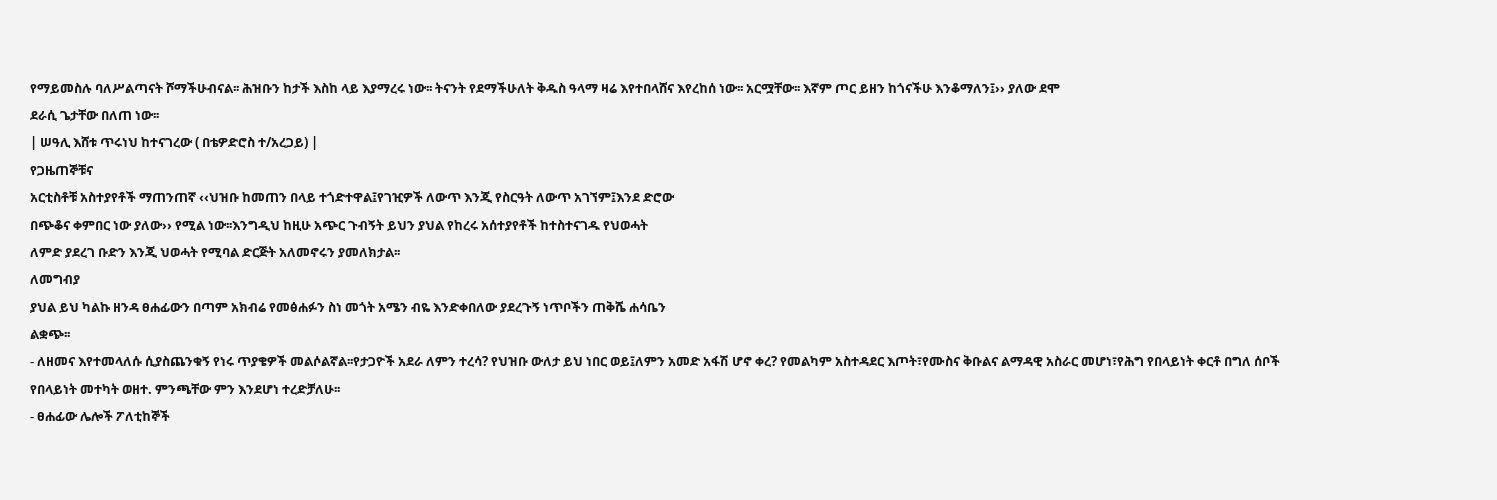የማይመስሉ ባለሥልጣናት ሾማችሁብናል፡፡ ሕዝቡን ከታች እስከ ላይ እያማረሩ ነው፡፡ ትናንት የደማችሁለት ቅዱስ ዓላማ ዛሬ እየተበላሸና እየረከሰ ነው፡፡ አርሟቸው፡፡ እኛም ጦር ይዘን ከጎናችሁ እንቆማለን፤›› ያለው ደሞ
ደራሲ ጌታቸው በለጠ ነው፡፡
| ሠዓሊ እሸቱ ጥሩነህ ከተናገረው ( በቴዎድሮስ ተ/አረጋይ) |
የጋዜጠኞቹና
አርቲስቶቹ አስተያየቶች ማጠንጠኛ ‹‹ህዝቡ ከመጠን በላይ ተጎድተዋል፤የገዢዎች ለውጥ እንጂ የስርዓት ለውጥ አገኘም፤እንደ ድሮው
በጭቆና ቀምበር ነው ያለው›› የሚል ነው፡፡እንግዲህ ከዚሁ አጭር ጉብኝት ይህን ያህል የከረሩ አሰተያየቶች ከተስተናገዱ የህወሓት
ለምድ ያደረገ ቡድን እንጂ ህወሓት የሚባል ድርጅት አለመኖሩን ያመለክታል፡፡
ለመግብያ
ያህል ይህ ካልኩ ዘንዳ ፀሐፊውን በጣም አክብሬ የመፅሐፉን ስነ መጎት አሜን ብዬ እንድቀበለው ያደረጉኝ ነጥቦችን ጠቅሼ ሐሳቤን
ልቋጭ፡፡
- ለዘመና እየተመላለሱ ሲያስጨንቁኝ የነሩ ጥያቄዎች መልሶልኛል፡፡የታጋዮች አደራ ለምን ተረሳ? የህዝቡ ውለታ ይህ ነበር ወይ፤ለምን አመድ አፋሽ ሆኖ ቀረ? የመልካም አስተዳደር እጦት፣የሙስና ቅቡልና ልማዳዊ አስራር መሆነ፣የሕግ የበላይነት ቀርቶ በግለ ሰቦች የበላይነት መተካት ወዘተ. ምንጫቸው ምን እንደሆነ ተረድቻለሁ፡፡
- ፀሐፊው ሌሎች ፖለቲከኞች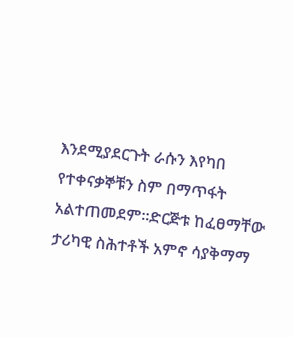እንደሚያደርጉት ራሱን እየካበ የተቀናቃኞቹን ስም በማጥፋት አልተጠመደም፡፡ድርጅቱ ከፈፀማቸው ታሪካዊ ስሕተቶች አምኖ ሳያቅማማ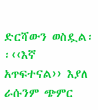ድርሻውን ወስዷል፡፡‹‹እኛ አጥፍተናል›› እያለ ራሱንም ጭምር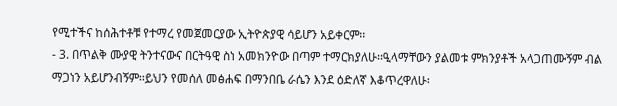የሚተችና ከሰሕተቶቹ የተማረ የመጀመርያው ኢትዮጵያዊ ሳይሆን አይቀርም፡፡
- 3. በጥልቅ ሙያዊ ትንተናውና በርትዓዊ ስነ አመክንዮው በጣም ተማርክያለሁ፡፡ዒላማቸውን ያልመቱ ምክንያቶች አላጋጠሙኝም ብል ማጋነን አይሆንብኝም፡፡ይህን የመሰለ መፅሐፍ በማንበቤ ራሴን እንደ ዕድለኛ እቆጥረዋለሁ፡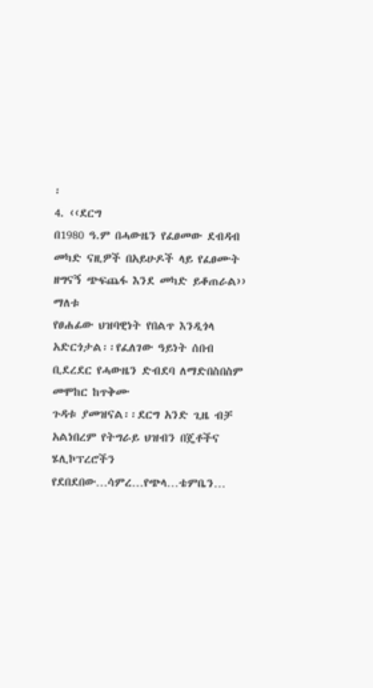፡
4. ‹‹ደርግ
በ1980 ዓ.ም በሓውዜን የፈፀመው ደብዳብ መካድ ናዚዎች በአይሁዶች ላይ የፈፀሙት ዘግናኝ ጭፍጨፋ እንደ መካድ ይቆጠራል›› ማለቱ
የፀሐፊው ህዝባዊነት የበልጥ እንዲጎላ አድርጎታል፡፡የፈለገው ዓይነት ሰበብ ቢደረደር የሓውዜን ድብደባ ለማድበስበስም መሞከር ከጥቅሙ
ጉዳቱ ያመዝናል፡፡ደርግ አንድ ጊዜ ብቻ አልነበረም የትግራይ ህዝብን በጄቶችና ሄሊኮፕረሮችን የደበደበው…ሳምረ…የጭላ…ቴምቤን…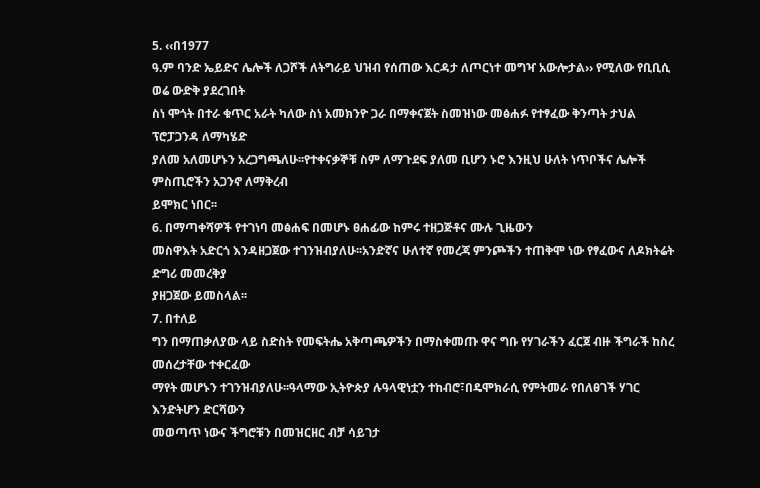5. ‹‹በ1977
ዓ.ም ባንድ ኤይድና ሌሎች ለጋሾች ለትግራይ ህዝብ የሰጠው እርዳታ ለጦርነተ መግዣ አውሎታል›› የሚለው የቢቢሲ ወሬ ውድቅ ያደረገበት
ስነ ሞጎት በተራ ቁጥር አራት ካለው ስነ አመክንዮ ጋራ በማቀናጀት ስመዝነው መፅሐፉ የተፃፈው ቅንጣት ታህል ፕሮፓጋንዳ ለማካሄድ
ያለመ አለመሆኑን አረጋግጫለሁ፡፡የተቀናቃኞቹ ስም ለማጉደፍ ያለመ ቢሆን ኑሮ እንዚህ ሁለት ነጥቦችና ሌሎች ምስጢሮችን አጋንኖ ለማቅረብ
ይሞክር ነበር፡፡
6. በማጣቀሻዎች የተገነባ መፅሐፍ በመሆኑ ፀሐፊው ከምሩ ተዘጋጅቶና ሙሉ ጊዜውን
መስዋእት አድርጎ እንዳዘጋጀው ተገንዝብያለሁ፡፡አንድኛና ሁለተኛ የመረጃ ምንጮችን ተጠቅሞ ነው የፃፈውና ለዶክትሬት ድግሪ መመረቅያ
ያዘጋጀው ይመስላል፡፡
7. በተለይ
ግን በማጠቃለያው ላይ ስድስት የመፍትሔ አቅጣጫዎችን በማስቀመጡ ዋና ግቡ የሃገራችን ፈርጀ ብዙ ችግራች ከስረ መሰረታቸው ተቀርፈው
ማየት መሆኑን ተገንዝብያለሁ፡፡ዓላማው ኢትዮጵያ ሉዓላዊነቷን ተከብሮ፣በዴሞክራሲ የምትመራ የበለፀገች ሃገር እንድትሆን ድርሻውን
መወጣጥ ነውና ችግሮቹን በመዝርዘር ብቻ ሳይገታ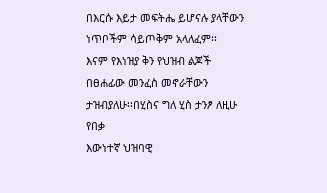በእርሱ እይታ መፍትሔ ይሆናሉ ያላቸውን ነጥቦችም ሳይጦቅም አላለፈም፡፡
እናም የእነዝያ ቅን የህዝብ ልጆች በፀሐፊው መንፈስ መኖራቸውን ታዝብያለሁ፡፡በሂስና ግለ ሂስ ታንፆ ለዚሁ የበቃ
እውነተኛ ህዝባዊ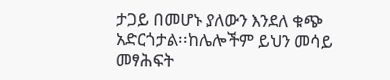ታጋይ በመሆኑ ያለውን እንደለ ቁጭ አድርጎታል፡፡ከሌሎችም ይህን መሳይ መፃሕፍት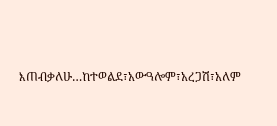እጠብቃለሁ…ከተወልደ፣አውዓሎም፣አረጋሽ፣አለም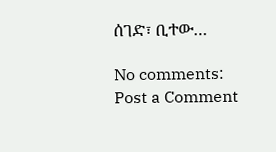ሰገድ፣ ቢተው…

No comments:
Post a Comment